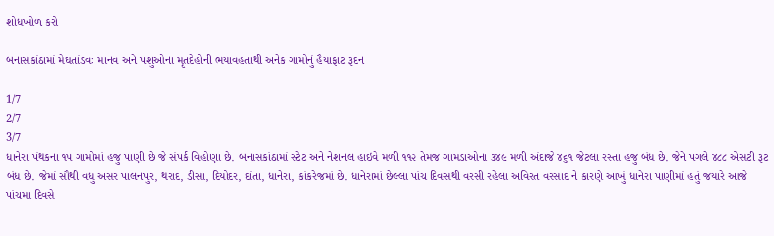શોધખોળ કરો

બનાસકાંઠામાં મેઘતાંડવઃ માનવ અને પશુઓના મૃતદેહોની ભયાવહતાથી અનેક ગામોનું હૈયાફાટ રૂદન

1/7
2/7
3/7
ધાનેરા પંથકના ૧૫ ગામોમાં હજુ પાણી છે જે સંપર્ક વિહોણા છે. બનાસકાંઠામાં સ્ટેટ અને નેશનલ હાઇવે મળી ૧૧૨ તેમજ ગામડાઓના ૩૪૯ મળી અંદાજે ૪૬૧ જેટલા રસ્તા હજુ બંધ છે. જેને પગલે ૪૮૮ એસટી રૂટ બંધ છે. જેમાં સૌથી વધુ અસર પાલનપુર, થરાદ, ડીસા, દિયોદર, દાંતા, ધાનેરા, કાંકરેજમાં છે. ધાનેરામાં છેલ્લા પાંચ દિવસથી વરસી રહેલા અવિરત વરસાદ ને કારણે આખું ધાનેરા પાણીમાં હતું જયારે આજે પાંચમા દિવસે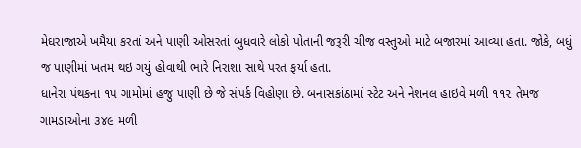મેઘરાજાએ ખમૈયા કરતાં અને પાણી ઓસરતાં બુધવારે લોકો પોતાની જરૂરી ચીજ વસ્તુઓ માટે બજારમાં આવ્યા હતા. જોકે, બધું જ પાણીમાં ખતમ થઇ ગયું હોવાથી ભારે નિરાશા સાથે પરત ફર્યા હતા.
ધાનેરા પંથકના ૧૫ ગામોમાં હજુ પાણી છે જે સંપર્ક વિહોણા છે. બનાસકાંઠામાં સ્ટેટ અને નેશનલ હાઇવે મળી ૧૧૨ તેમજ ગામડાઓના ૩૪૯ મળી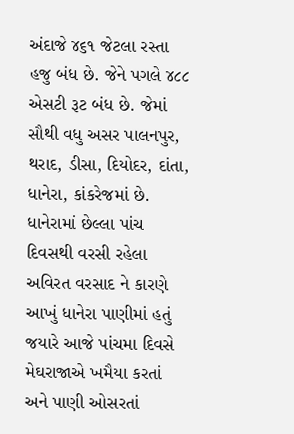અંદાજે ૪૬૧ જેટલા રસ્તા હજુ બંધ છે. જેને પગલે ૪૮૮ એસટી રૂટ બંધ છે. જેમાં સૌથી વધુ અસર પાલનપુર, થરાદ, ડીસા, દિયોદર, દાંતા, ધાનેરા, કાંકરેજમાં છે. ધાનેરામાં છેલ્લા પાંચ દિવસથી વરસી રહેલા અવિરત વરસાદ ને કારણે આખું ધાનેરા પાણીમાં હતું જયારે આજે પાંચમા દિવસે મેઘરાજાએ ખમૈયા કરતાં અને પાણી ઓસરતાં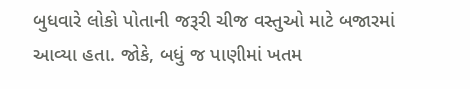બુધવારે લોકો પોતાની જરૂરી ચીજ વસ્તુઓ માટે બજારમાં આવ્યા હતા. જોકે, બધું જ પાણીમાં ખતમ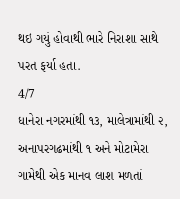થઇ ગયું હોવાથી ભારે નિરાશા સાથે પરત ફર્યા હતા.
4/7
ધાનેરા નગરમાંથી ૧૩, માલેત્રામાંથી ૨, અનાપરગઢમાંથી ૧ અને મોટામેરા ગામેથી એક માનવ લાશ મળતાં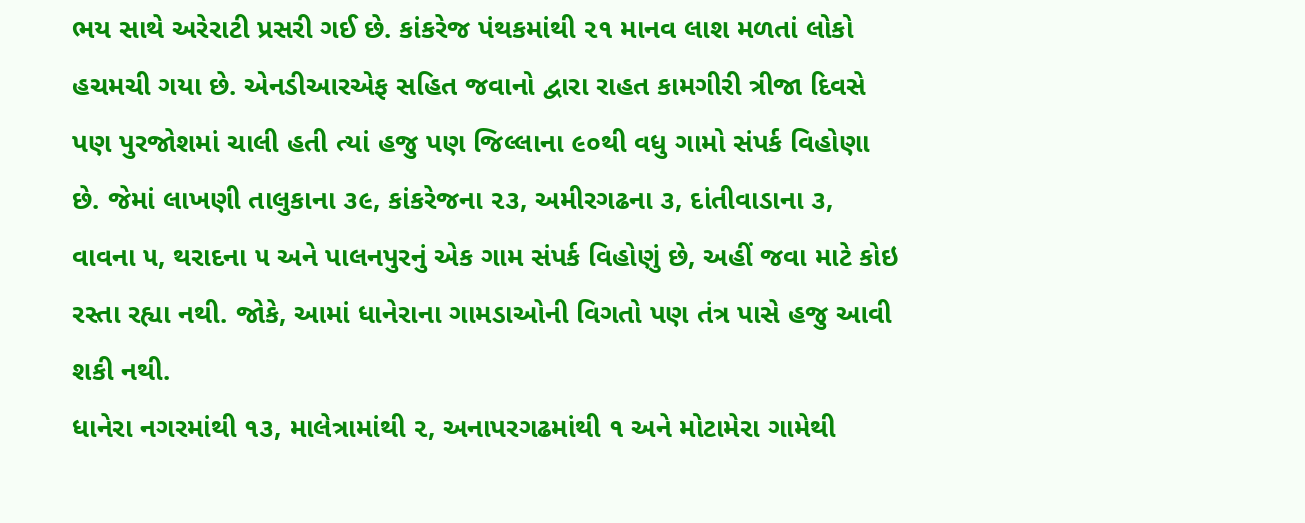ભય સાથે અરેરાટી પ્રસરી ગઈ છે. કાંકરેજ પંથકમાંથી ૨૧ માનવ લાશ મળતાં લોકો હચમચી ગયા છે. એનડીઆરએફ સહિત જવાનો દ્વારા રાહત કામગીરી ત્રીજા દિવસે પણ પુરજોશમાં ચાલી હતી ત્યાં હજુ પણ જિલ્લાના ૯૦થી વધુ ગામો સંપર્ક વિહોણા છે. જેમાં લાખણી તાલુકાના ૩૯, કાંકરેજના ૨૩, અમીરગઢના ૩, દાંતીવાડાના ૩, વાવના ૫, થરાદના ૫ અને પાલનપુરનું એક ગામ સંપર્ક વિહોણું છે, અહીં જવા માટે કોઇ રસ્તા રહ્યા નથી. જોકે, આમાં ધાનેરાના ગામડાઓની વિગતો પણ તંત્ર પાસે હજુ આવી શકી નથી.
ધાનેરા નગરમાંથી ૧૩, માલેત્રામાંથી ૨, અનાપરગઢમાંથી ૧ અને મોટામેરા ગામેથી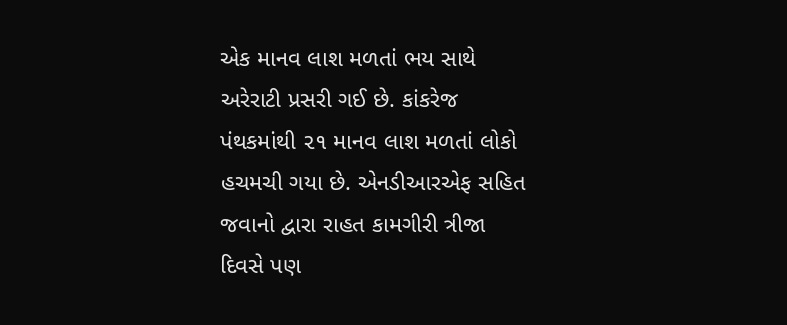એક માનવ લાશ મળતાં ભય સાથે અરેરાટી પ્રસરી ગઈ છે. કાંકરેજ પંથકમાંથી ૨૧ માનવ લાશ મળતાં લોકો હચમચી ગયા છે. એનડીઆરએફ સહિત જવાનો દ્વારા રાહત કામગીરી ત્રીજા દિવસે પણ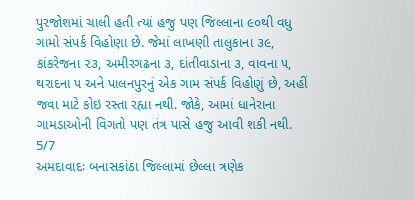પુરજોશમાં ચાલી હતી ત્યાં હજુ પણ જિલ્લાના ૯૦થી વધુ ગામો સંપર્ક વિહોણા છે. જેમાં લાખણી તાલુકાના ૩૯, કાંકરેજના ૨૩, અમીરગઢના ૩, દાંતીવાડાના ૩, વાવના ૫, થરાદના ૫ અને પાલનપુરનું એક ગામ સંપર્ક વિહોણું છે, અહીં જવા માટે કોઇ રસ્તા રહ્યા નથી. જોકે, આમાં ધાનેરાના ગામડાઓની વિગતો પણ તંત્ર પાસે હજુ આવી શકી નથી.
5/7
અમદાવાદઃ બનાસકાંઠા જિલ્લામાં છેલ્લા ત્રણેક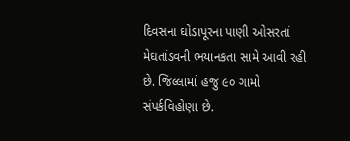દિવસના ઘોડાપૂરના પાણી ઓસરતાં મેઘતાંડવની ભયાનકતા સામે આવી રહી છે. જિલ્લામાં હજુ ૯૦ ગામો સંપર્કવિહોણા છે.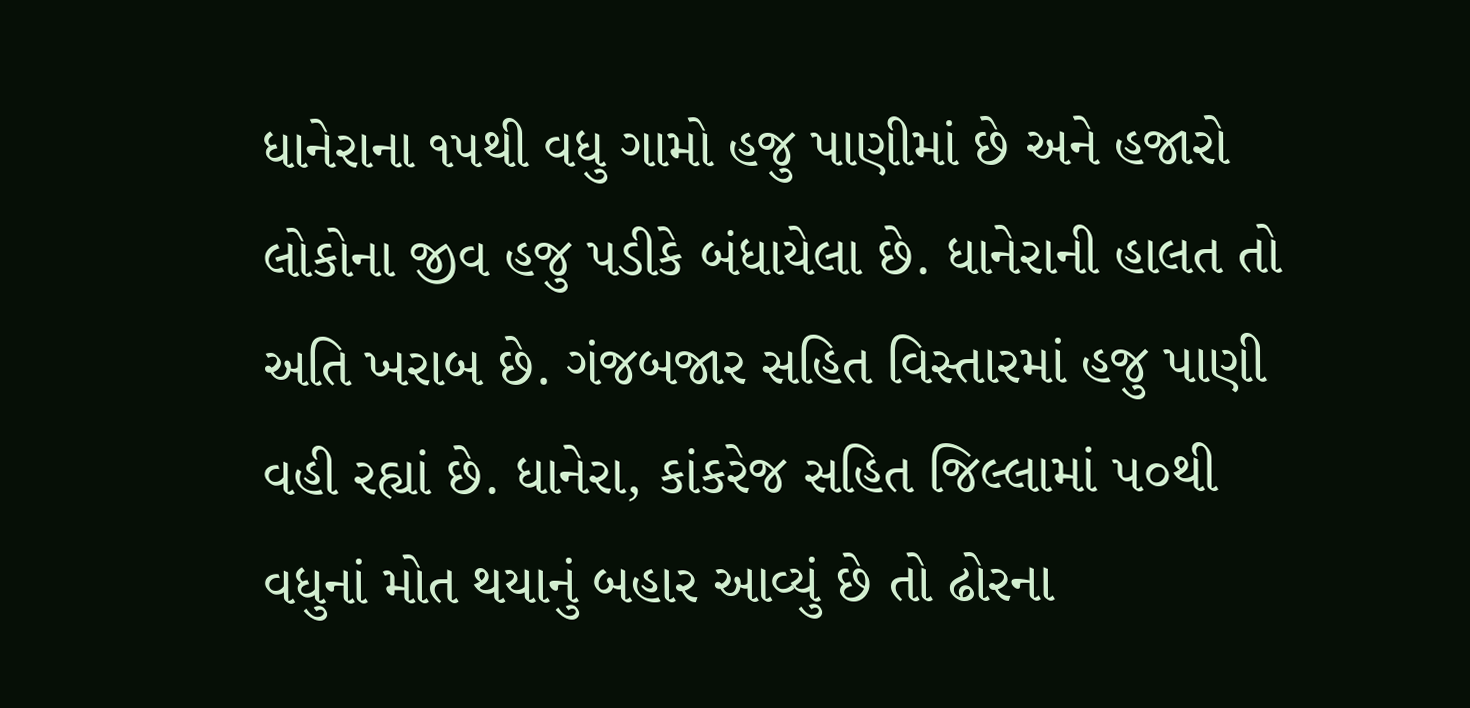ધાનેરાના ૧૫થી વધુ ગામો હજુ પાણીમાં છે અને હજારો લોકોના જીવ હજુ પડીકે બંધાયેલા છે. ધાનેરાની હાલત તો અતિ ખરાબ છે. ગંજબજાર સહિત વિસ્તારમાં હજુ પાણી વહી રહ્યાં છે. ધાનેરા, કાંકરેજ સહિત જિલ્લામાં ૫૦થી વધુનાં મોત થયાનું બહાર આવ્યું છે તો ઢોરના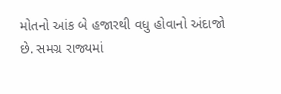મોતનો આંક બે હજારથી વધુ હોવાનો અંદાજો છે. સમગ્ર રાજ્યમાં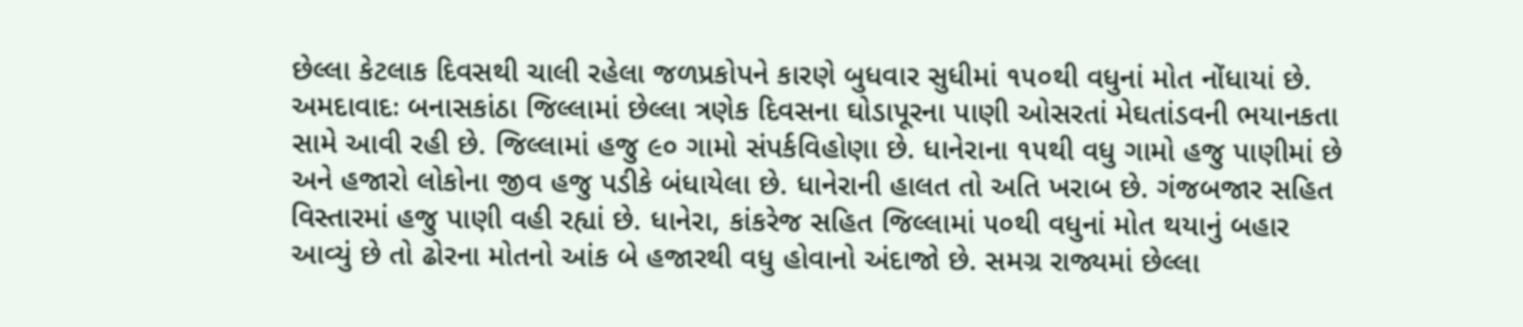છેલ્લા કેટલાક દિવસથી ચાલી રહેલા જળપ્રકોપને કારણે બુધવાર સુધીમાં ૧૫૦થી વધુનાં મોત નોંધાયાં છે.
અમદાવાદઃ બનાસકાંઠા જિલ્લામાં છેલ્લા ત્રણેક દિવસના ઘોડાપૂરના પાણી ઓસરતાં મેઘતાંડવની ભયાનકતા સામે આવી રહી છે. જિલ્લામાં હજુ ૯૦ ગામો સંપર્કવિહોણા છે. ધાનેરાના ૧૫થી વધુ ગામો હજુ પાણીમાં છે અને હજારો લોકોના જીવ હજુ પડીકે બંધાયેલા છે. ધાનેરાની હાલત તો અતિ ખરાબ છે. ગંજબજાર સહિત વિસ્તારમાં હજુ પાણી વહી રહ્યાં છે. ધાનેરા, કાંકરેજ સહિત જિલ્લામાં ૫૦થી વધુનાં મોત થયાનું બહાર આવ્યું છે તો ઢોરના મોતનો આંક બે હજારથી વધુ હોવાનો અંદાજો છે. સમગ્ર રાજ્યમાં છેલ્લા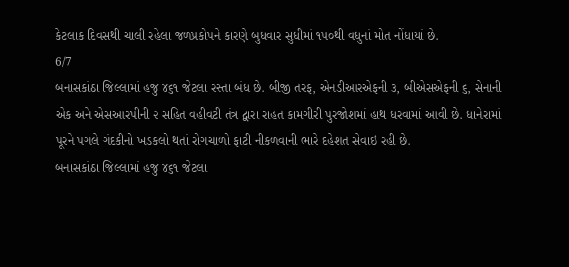કેટલાક દિવસથી ચાલી રહેલા જળપ્રકોપને કારણે બુધવાર સુધીમાં ૧૫૦થી વધુનાં મોત નોંધાયાં છે.
6/7
બનાસકાંઠા જિલ્લામાં હજુ ૪૬૧ જેટલા રસ્તા બંધ છે. બીજી તરફ, એનડીઆરએફની ૩, બીએસએફની ૬, સેનાની એક અને એસઆરપીની ૨ સહિત વહીવટી તંત્ર દ્વારા રાહત કામગીરી પુરજોશમાં હાથ ધરવામાં આવી છે. ધાનેરામાં પૂરને પગલે ગંદકીનો ખડકલો થતાં રોગચાળો ફાટી નીકળવાની ભારે દહેશત સેવાઇ રહી છે.
બનાસકાંઠા જિલ્લામાં હજુ ૪૬૧ જેટલા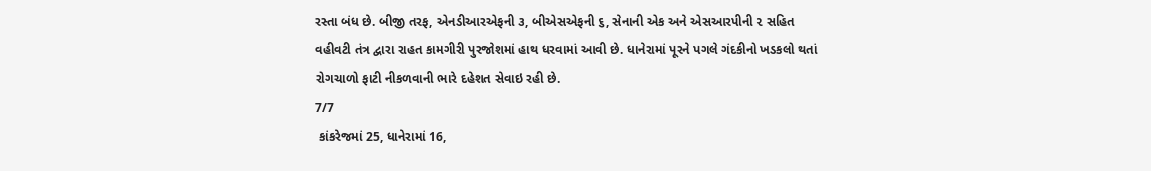રસ્તા બંધ છે. બીજી તરફ, એનડીઆરએફની ૩, બીએસએફની ૬, સેનાની એક અને એસઆરપીની ૨ સહિત વહીવટી તંત્ર દ્વારા રાહત કામગીરી પુરજોશમાં હાથ ધરવામાં આવી છે. ધાનેરામાં પૂરને પગલે ગંદકીનો ખડકલો થતાં રોગચાળો ફાટી નીકળવાની ભારે દહેશત સેવાઇ રહી છે.
7/7
 કાંકરેજમાં 25, ધાનેરામાં 16,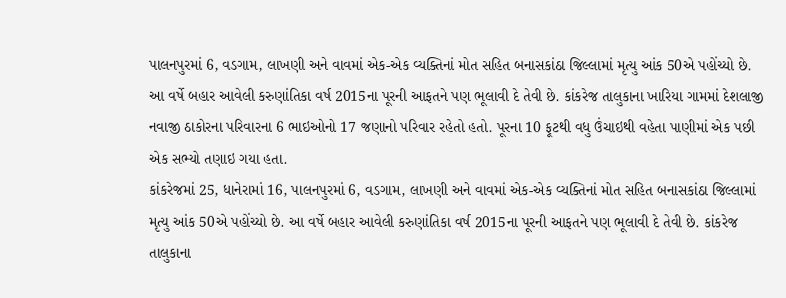પાલનપુરમાં 6, વડગામ, લાખણી અને વાવમાં એક-એક વ્યક્તિનાં મોત સહિત બનાસકાંઠા જિલ્લામાં મૃત્યુ આંક 50એ પહોંચ્યો છે. આ વર્ષે બહાર આવેલી કરુણાંતિકા વર્ષ 2015ના પૂરની આફતને પણ ભૂલાવી દે તેવી છે. કાંકરેજ તાલુકાના ખારિયા ગામમાં દેશલાજી નવાજી ઠાકોરના પરિવારના 6 ભાઇઓનો 17 જણાનો પરિવાર રહેતો હતો. પૂરના 10 ફૂટથી વધુ ઉંચાઇથી વહેતા પાણીમાં એક પછી એક સભ્યો તણાઇ ગયા હતા.
કાંકરેજમાં 25, ધાનેરામાં 16, પાલનપુરમાં 6, વડગામ, લાખણી અને વાવમાં એક-એક વ્યક્તિનાં મોત સહિત બનાસકાંઠા જિલ્લામાં મૃત્યુ આંક 50એ પહોંચ્યો છે. આ વર્ષે બહાર આવેલી કરુણાંતિકા વર્ષ 2015ના પૂરની આફતને પણ ભૂલાવી દે તેવી છે. કાંકરેજ તાલુકાના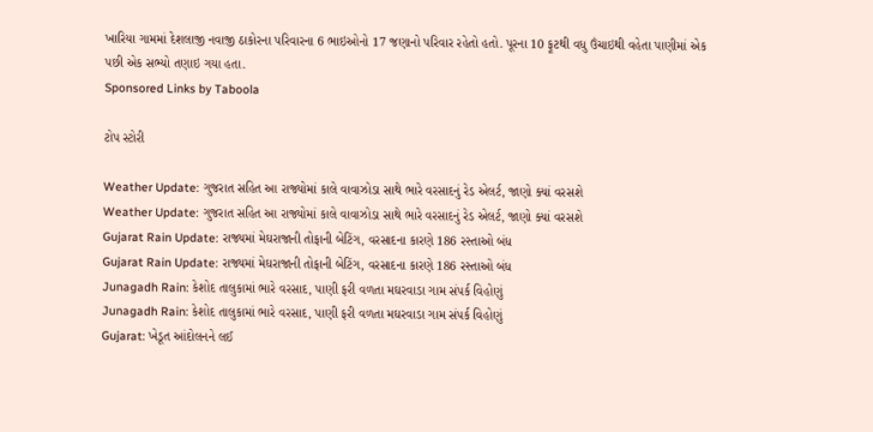ખારિયા ગામમાં દેશલાજી નવાજી ઠાકોરના પરિવારના 6 ભાઇઓનો 17 જણાનો પરિવાર રહેતો હતો. પૂરના 10 ફૂટથી વધુ ઉંચાઇથી વહેતા પાણીમાં એક પછી એક સભ્યો તણાઇ ગયા હતા.
Sponsored Links by Taboola

ટોપ સ્ટોરી

Weather Update: ગુજરાત સહિત આ રાજ્યોમાં કાલે વાવાઝોડા સાથે ભારે વરસાદનું રેડ એલર્ટ, જાણો ક્યાં વરસશે
Weather Update: ગુજરાત સહિત આ રાજ્યોમાં કાલે વાવાઝોડા સાથે ભારે વરસાદનું રેડ એલર્ટ, જાણો ક્યાં વરસશે
Gujarat Rain Update: રાજ્યમાં મેઘરાજાની તોફાની બેટિંગ, વરસાદના કારણે 186 રસ્તાઓ બંધ
Gujarat Rain Update: રાજ્યમાં મેઘરાજાની તોફાની બેટિંગ, વરસાદના કારણે 186 રસ્તાઓ બંધ
Junagadh Rain: કેશોદ તાલુકામાં ભારે વરસાદ, પાણી ફરી વળતા મઘરવાડા ગામ સંપર્ક વિહોણું
Junagadh Rain: કેશોદ તાલુકામાં ભારે વરસાદ, પાણી ફરી વળતા મઘરવાડા ગામ સંપર્ક વિહોણું
Gujarat: ખેડૂત આંદોલનને લઈ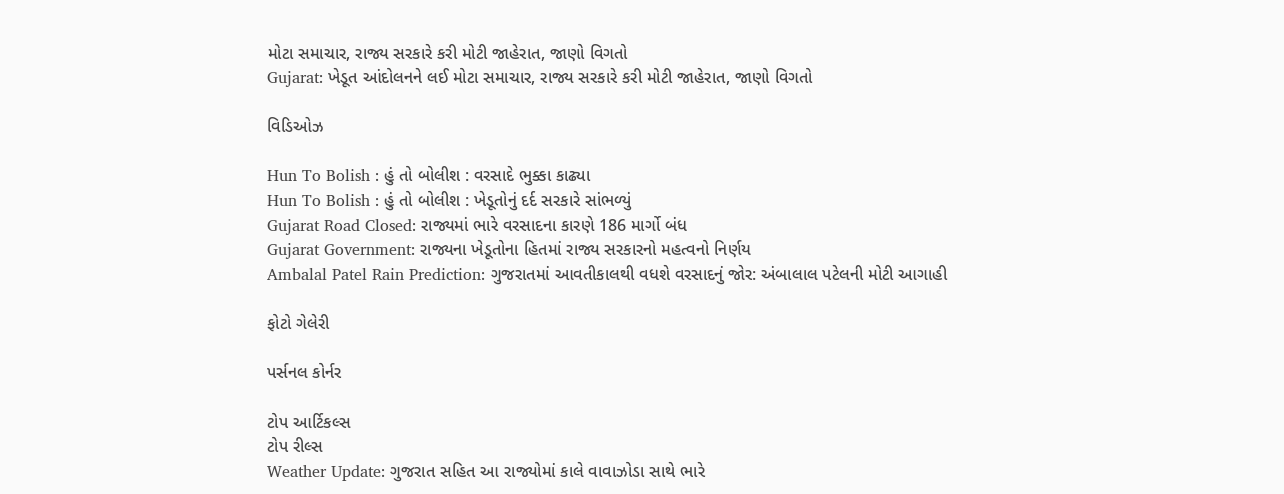મોટા સમાચાર, રાજ્ય સરકારે કરી મોટી જાહેરાત, જાણો વિગતો
Gujarat: ખેડૂત આંદોલનને લઈ મોટા સમાચાર, રાજ્ય સરકારે કરી મોટી જાહેરાત, જાણો વિગતો

વિડિઓઝ

Hun To Bolish : હું તો બોલીશ : વરસાદે ભુક્કા કાઢ્યા
Hun To Bolish : હું તો બોલીશ : ખેડૂતોનું દર્દ સરકારે સાંભળ્યું
Gujarat Road Closed: રાજ્યમાં ભારે વરસાદના કારણે 186 માર્ગો બંધ
Gujarat Government: રાજ્યના ખેડૂતોના હિતમાં રાજ્ય સરકારનો મહત્વનો નિર્ણય
Ambalal Patel Rain Prediction: ગુજરાતમાં આવતીકાલથી વધશે વરસાદનું જોર: અંબાલાલ પટેલની મોટી આગાહી

ફોટો ગેલેરી

પર્સનલ કોર્નર

ટોપ આર્ટિકલ્સ
ટોપ રીલ્સ
Weather Update: ગુજરાત સહિત આ રાજ્યોમાં કાલે વાવાઝોડા સાથે ભારે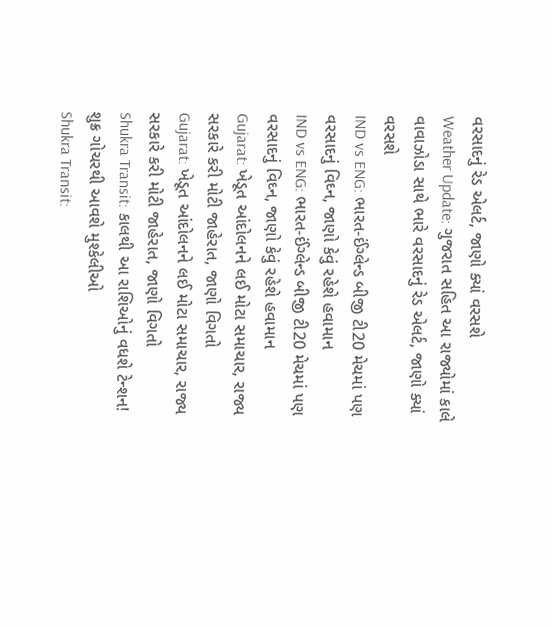વરસાદનું રેડ એલર્ટ, જાણો ક્યાં વરસશે
Weather Update: ગુજરાત સહિત આ રાજ્યોમાં કાલે વાવાઝોડા સાથે ભારે વરસાદનું રેડ એલર્ટ, જાણો ક્યાં વરસશે
IND vs ENG: ભારત-ઈંગ્લેન્ડ બીજી ટી20 મેચમાં પણ વરસાદનું વિઘ્ન, જાણો કેવું રહેશે હવામાન
IND vs ENG: ભારત-ઈંગ્લેન્ડ બીજી ટી20 મેચમાં પણ વરસાદનું વિઘ્ન, જાણો કેવું રહેશે હવામાન
Gujarat: ખેડૂત આંદોલનને લઈ મોટા સમાચાર, રાજ્ય સરકારે કરી મોટી જાહેરાત, જાણો વિગતો
Gujarat: ખેડૂત આંદોલનને લઈ મોટા સમાચાર, રાજ્ય સરકારે કરી મોટી જાહેરાત, જાણો વિગતો
Shukra Transit: કાલથી આ રાશિઓનું વધશે ટેન્શન! શુક્ર ગોચરથી આવશે મુશ્કેલીઓ
Shukra Transit: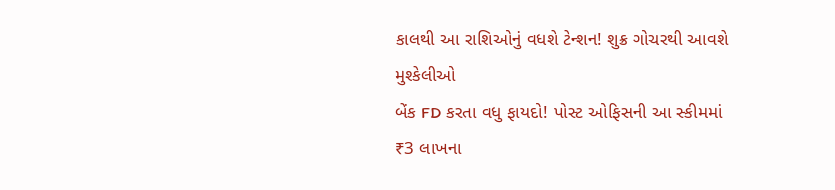કાલથી આ રાશિઓનું વધશે ટેન્શન! શુક્ર ગોચરથી આવશે મુશ્કેલીઓ
બેંક FD કરતા વધુ ફાયદો! પોસ્ટ ઓફિસની આ સ્કીમમાં ₹3 લાખના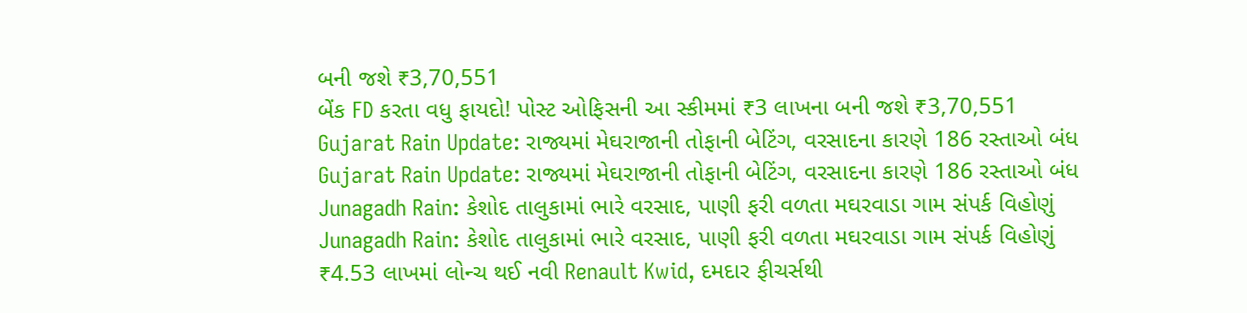બની જશે ₹3,70,551
બેંક FD કરતા વધુ ફાયદો! પોસ્ટ ઓફિસની આ સ્કીમમાં ₹3 લાખના બની જશે ₹3,70,551
Gujarat Rain Update: રાજ્યમાં મેઘરાજાની તોફાની બેટિંગ, વરસાદના કારણે 186 રસ્તાઓ બંધ
Gujarat Rain Update: રાજ્યમાં મેઘરાજાની તોફાની બેટિંગ, વરસાદના કારણે 186 રસ્તાઓ બંધ
Junagadh Rain: કેશોદ તાલુકામાં ભારે વરસાદ, પાણી ફરી વળતા મઘરવાડા ગામ સંપર્ક વિહોણું
Junagadh Rain: કેશોદ તાલુકામાં ભારે વરસાદ, પાણી ફરી વળતા મઘરવાડા ગામ સંપર્ક વિહોણું
₹4.53 લાખમાં લોન્ચ થઈ નવી Renault Kwid, દમદાર ફીચર્સથી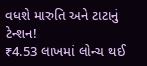વધશે મારુતિ અને ટાટાનું ટેન્શન!
₹4.53 લાખમાં લોન્ચ થઈ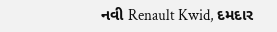નવી Renault Kwid, દમદાર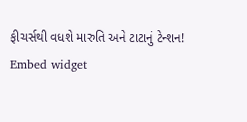ફીચર્સથી વધશે મારુતિ અને ટાટાનું ટેન્શન!
Embed widget